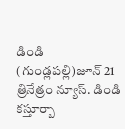డిండి (గుండ్లపల్లి)జూన్ 21 త్రినేత్రం న్యూస్. డిండి కస్తూర్బా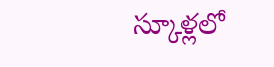స్కూళ్లలో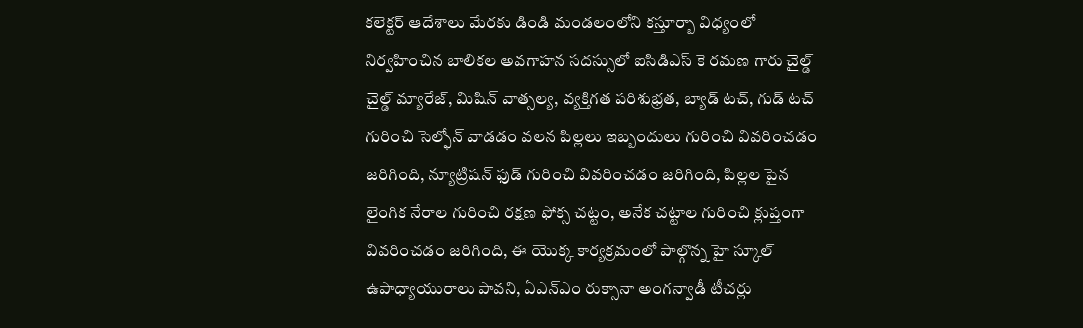కలెక్టర్ ఆదేశాలు మేరకు డిండి మండలంలోని కస్తూర్బా విధ్యంలో నిర్వహించిన బాలికల అవగాహన సదస్సులో ఐసిడిఎస్ కె రమణ గారు చైల్డ్ చైల్డ్ మ్యారేజ్, మిషిన్ వాత్సల్య, వ్యక్తిగత పరిశుభ్రత, బ్యాడ్ టచ్, గుడ్ టచ్ గురించి సెల్ఫోన్ వాడడం వలన పిల్లలు ఇబ్బందులు గురించి వివరించడం జరిగింది, న్యూట్రిషన్ ఫుడ్ గురించి వివరించడం జరిగింది, పిల్లల పైన లైంగిక నేరాల గురించి రక్షణ ఫోక్స చట్టం, అనేక చట్టాల గురించి క్లుప్తంగా వివరించడం జరిగింది, ఈ యొక్క కార్యక్రమంలో పాల్గొన్న హై స్కూల్ ఉపాధ్యాయురాలు పావని, ఏఎన్ఎం రుక్సానా అంగన్వాడీ టీచర్లు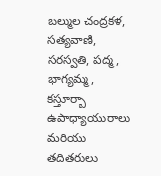బల్ముల చంద్రకళ, సత్యవాణి, సరస్వతి, పద్మ , భాగ్యమ్మ, కస్తూర్బా ఉపాధ్యాయురాలు మరియు తదితరులు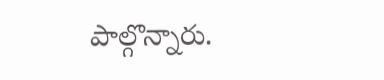పాల్గొన్నారు.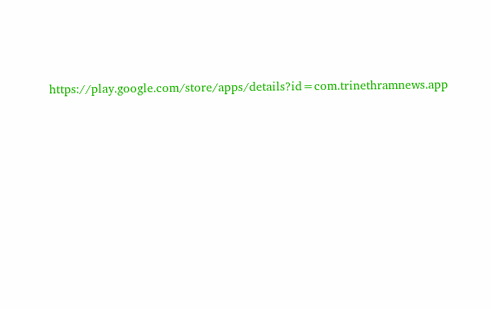https://play.google.com/store/apps/details?id=com.trinethramnews.app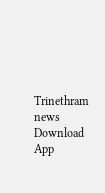Trinethram news
Download App